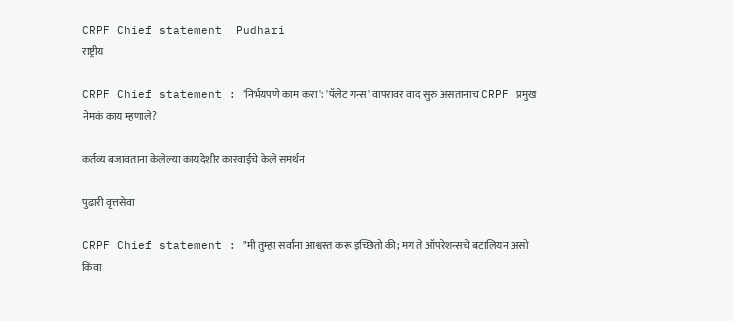CRPF Chief statement  Pudhari
राष्ट्रीय

CRPF Chief statement : 'निर्भयपणे काम करा': 'पॅलेट गन्स' वापरावर वाद सुरु असतानाच CRPF प्रमुख नेमकं काय म्‍हणाले?

कर्तव्य बजावताना केलेल्या कायदेशीर कारवाईचे केले समर्थन

पुढारी वृत्तसेवा

CRPF Chief statement : "मी तुम्हा सर्वांना आश्वस्त करू इच्छितो की; मग ते ऑपरेशन्सचे बटालियन असो किंवा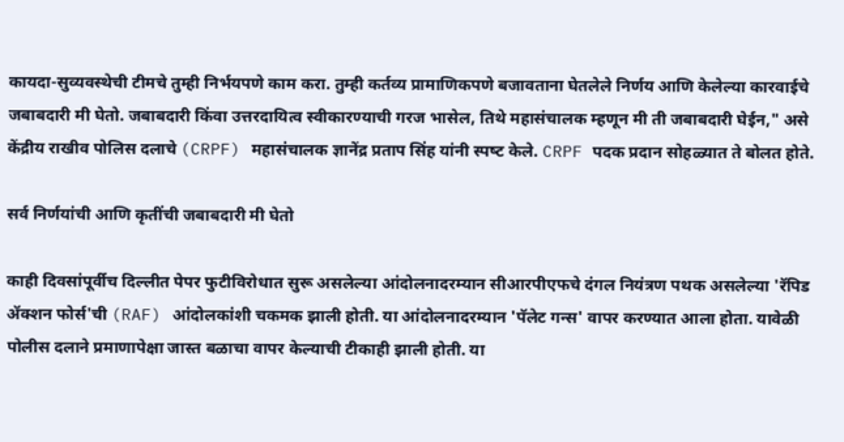कायदा-सुव्यवस्थेची टीमचे तुम्ही निर्भयपणे काम करा. तुम्‍ही कर्तव्य प्रामाणिकपणे बजावताना घेतलेले निर्णय आणि केलेल्‍या कारवाईचे जबाबदारी मी घेतो. जबाबदारी किंवा उत्तरदायित्व स्वीकारण्याची गरज भासेल, तिथे महासंचालक म्हणून मी ती जबाबदारी घेईन," असे केंद्रीय राखीव पोलिस दलाचे (CRPF) महासंचालक ज्ञानेंद्र प्रताप सिंह यांनी स्‍पष्‍ट केले. CRPF पदक प्रदान सोहळ्यात ते बोलत होते.

सर्व निर्णयांची आणि कृतींची जबाबदारी मी घेतो

काही दिवसांपूर्वीच दिल्लीत पेपर फुटीविरोधात सुरू असलेल्या आंदोलनादरम्यान सीआरपीएफचे दंगल नियंत्रण पथक असलेल्या 'रॅपिड ॲक्शन फोर्स'ची (RAF) आंदोलकांशी चकमक झाली होती. या आंदोलनादरम्यान 'पॅलेट गन्स' वापर करण्यात आला होता. यावेळी पोलीस दलाने प्रमाणापेक्षा जास्त बळाचा वापर केल्याची टीकाही झाली होती. या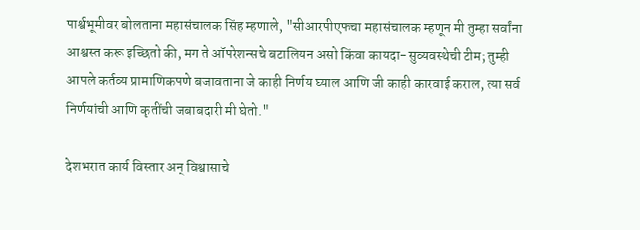पार्श्वभूमीवर बोलताना महासंचालक सिंह म्हणाले, "सीआरपीएफचा महासंचालक म्हणून मी तुम्हा सर्वांना आश्वस्त करू इच्छितो की, मग ते ऑपरेशन्सचे बटालियन असो किंवा कायदा-सुव्यवस्थेची टीम; तुम्ही आपले कर्तव्य प्रामाणिकपणे बजावताना जे काही निर्णय घ्याल आणि जी काही कारवाई कराल, त्या सर्व निर्णयांची आणि कृतींची जबाबदारी मी घेतो."

देशभरात कार्य विस्तार अन् विश्वासाचे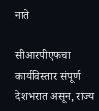नाते

सीआरपीएफचा कार्यविस्तार संपूर्ण देशभरात असून, राज्य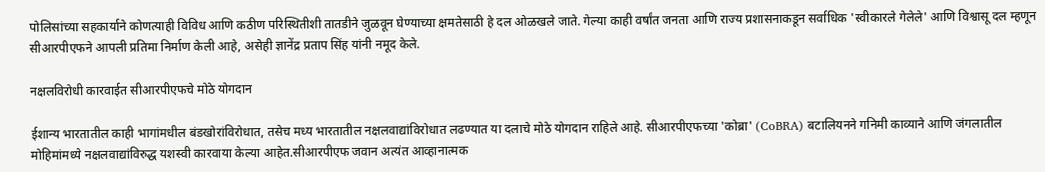पोलिसांच्या सहकार्याने कोणत्याही विविध आणि कठीण परिस्थितीशी तातडीने जुळवून घेण्याच्या क्षमतेसाठी हे दल ओळखले जाते. गेल्या काही वर्षांत जनता आणि राज्य प्रशासनाकडून सर्वाधिक 'स्वीकारले गेलेले' आणि विश्वासू दल म्हणून सीआरपीएफने आपली प्रतिमा निर्माण केली आहे, असेही ज्ञानेंद्र प्रताप सिंह यांनी नमूद केले.

नक्षलविरोधी कारवाईत सीआरपीएफचे मोठे योगदान

ईशान्य भारतातील काही भागांमधील बंडखोरांविरोधात, तसेच मध्य भारतातील नक्षलवाद्यांविरोधात लढण्यात या दलाचे मोठे योगदान राहिले आहे. सीआरपीएफच्या 'कोब्रा' (CoBRA) बटालियनने गनिमी काव्याने आणि जंगलातील मोहिमांमध्ये नक्षलवाद्यांविरुद्ध यशस्वी कारवाया केल्या आहेत.सीआरपीएफ जवान अत्यंत आव्हानात्मक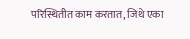परिस्थितीत काम करतात, जिथे एका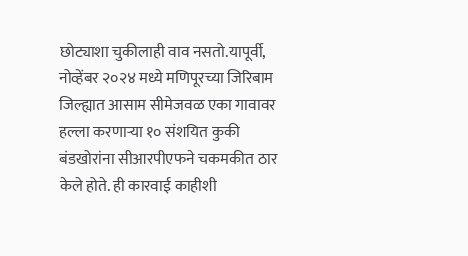छोट्याशा चुकीलाही वाव नसतो.यापूर्वी, नोव्हेंबर २०२४ मध्ये मणिपूरच्या जिरिबाम जिल्ह्यात आसाम सीमेजवळ एका गावावर हल्ला करणाऱ्या १० संशयित कुकी बंडखोरांना सीआरपीएफने चकमकीत ठार केले होते. ही कारवाई काहीशी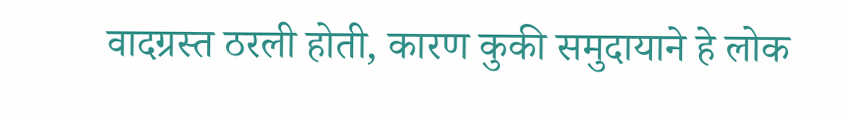वादग्रस्त ठरली होती, कारण कुकी समुदायाने हे लोक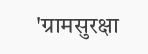'ग्रामसुरक्षा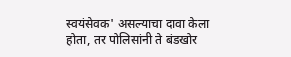स्वयंसेवक' असल्याचा दावा केला होता, तर पोलिसांनी ते बंडखोर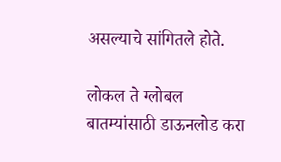असल्याचे सांगितले होते.

लोकल ते ग्लोबल बातम्यांसाठी डाऊनलोड करा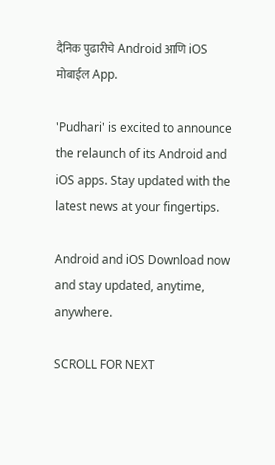दैनिक पुढारीचे Android आणि iOS मोबाईल App.

'Pudhari' is excited to announce the relaunch of its Android and iOS apps. Stay updated with the latest news at your fingertips.

Android and iOS Download now and stay updated, anytime, anywhere.

SCROLL FOR NEXT